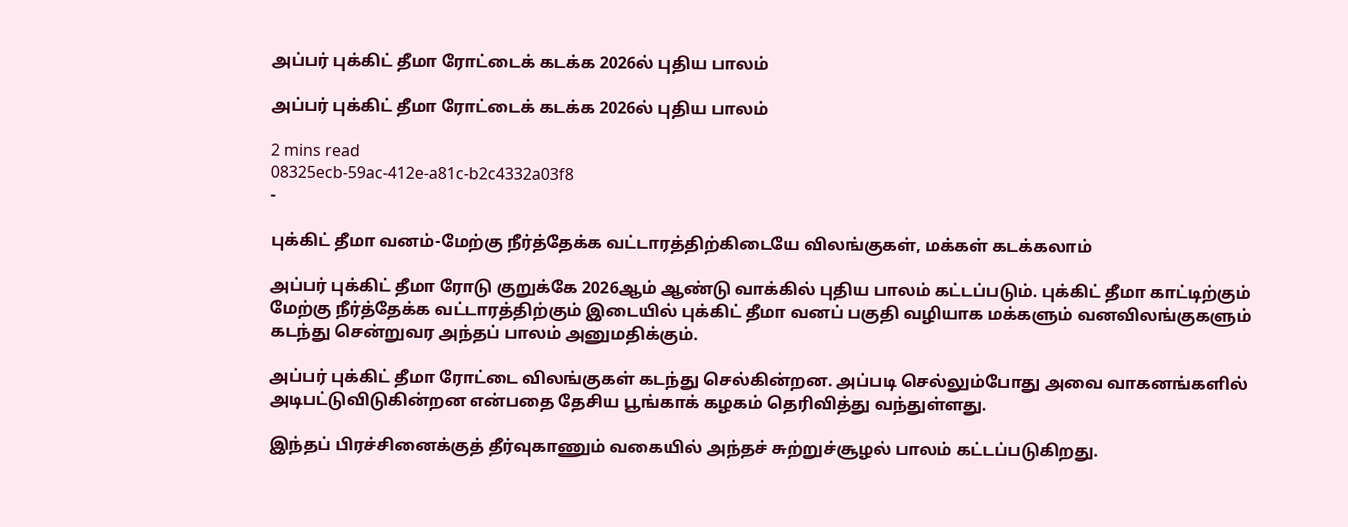அப்பர் புக்கிட் தீமா ரோட்டைக் கடக்க 2026ல் புதிய பாலம்

அப்பர் புக்கிட் தீமா ரோட்டைக் கடக்க 2026ல் புதிய பாலம்

2 mins read
08325ecb-59ac-412e-a81c-b2c4332a03f8
-

புக்கிட் தீமா வனம்-மேற்கு நீர்த்தேக்க வட்டாரத்திற்கிடையே விலங்குகள், மக்கள் கடக்கலாம்

அப்பர் புக்கிட் தீமா ரோடு குறுக்கே 2026ஆம் ஆண்டு வாக்கில் புதிய பாலம் கட்டப்படும். புக்கிட் தீமா காட்டிற்கும் மேற்கு நீர்த்தேக்க வட்டாரத்திற்கும் இடையில் புக்கிட் தீமா வனப் பகுதி வழியாக மக்களும் வனவிலங்குகளும் கடந்து சென்றுவர அந்தப் பாலம் அனுமதிக்கும்.

அப்பர் புக்கிட் தீமா ரோட்டை விலங்குகள் கடந்து செல்கின்றன. அப்படி செல்லும்போது அவை வாகனங்களில் அடிபட்டுவிடுகின்றன என்பதை தேசிய பூங்காக் கழகம் தெரிவித்து வந்துள்ளது.

இந்தப் பிரச்சினைக்குத் தீர்வுகாணும் வகையில் அந்தச் சுற்றுச்சூழல் பாலம் கட்டப்படுகிறது.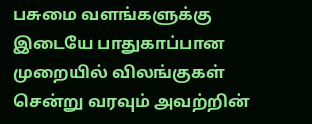பசுமை வளங்களுக்கு இடையே பாதுகாப்பான முறையில் விலங்குகள் சென்று வரவும் அவற்றின்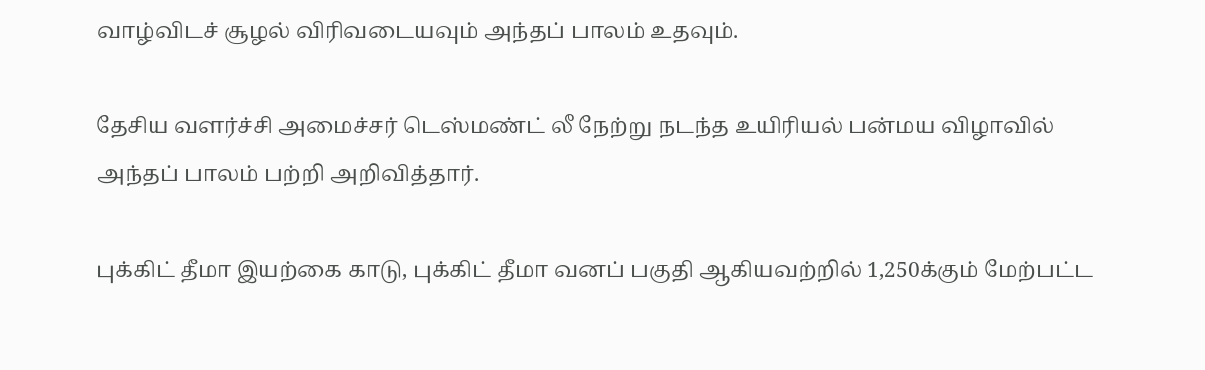வாழ்விடச் சூழல் விரிவடையவும் அந்தப் பாலம் உதவும்.

தேசிய வளர்ச்சி அமைச்சர் டெஸ்மண்ட் லீ நேற்று நடந்த உயிரியல் பன்மய விழாவில் அந்தப் பாலம் பற்றி அறிவித்தார்.

புக்கிட் தீமா இயற்கை காடு, புக்கிட் தீமா வனப் பகுதி ஆகியவற்றில் 1,250க்கும் மேற்பட்ட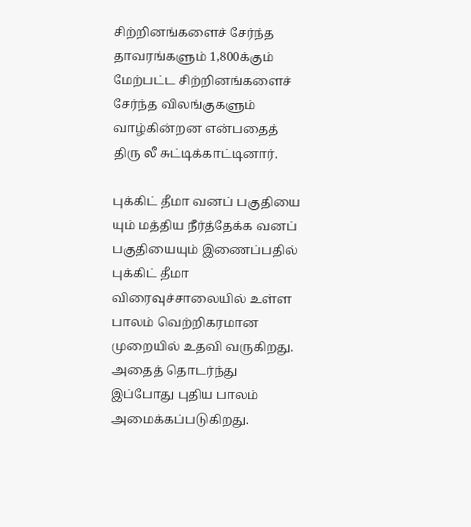சிற்றினங்களைச் சேர்ந்த தாவரங்களும் 1,800க்கும் மேற்பட்ட சிற்றினங்களைச் சேர்ந்த விலங்குகளும் வாழ்கின்றன என்பதைத் திரு லீ சுட்டிக்காட்டினார்.

புக்கிட் தீமா வனப் பகுதியை யும் மத்திய நீர்த்தேக்க வனப் பகுதியையும் இணைப்பதில் புக்கிட் தீமா விரைவுச்சாலையில் உள்ள பாலம் வெற்றிகரமான முறையில் உதவி வருகிறது. அதைத் தொடர்ந்து இப்போது புதிய பாலம் அமைக்கப்படுகிறது.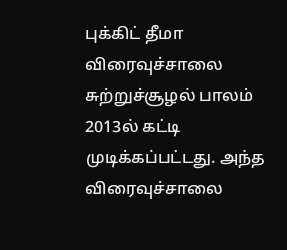புக்கிட் தீமா விரைவுச்சாலை சுற்றுச்சூழல் பாலம் 2013ல் கட்டி முடிக்கப்பட்டது. அந்த விரைவுச்சாலை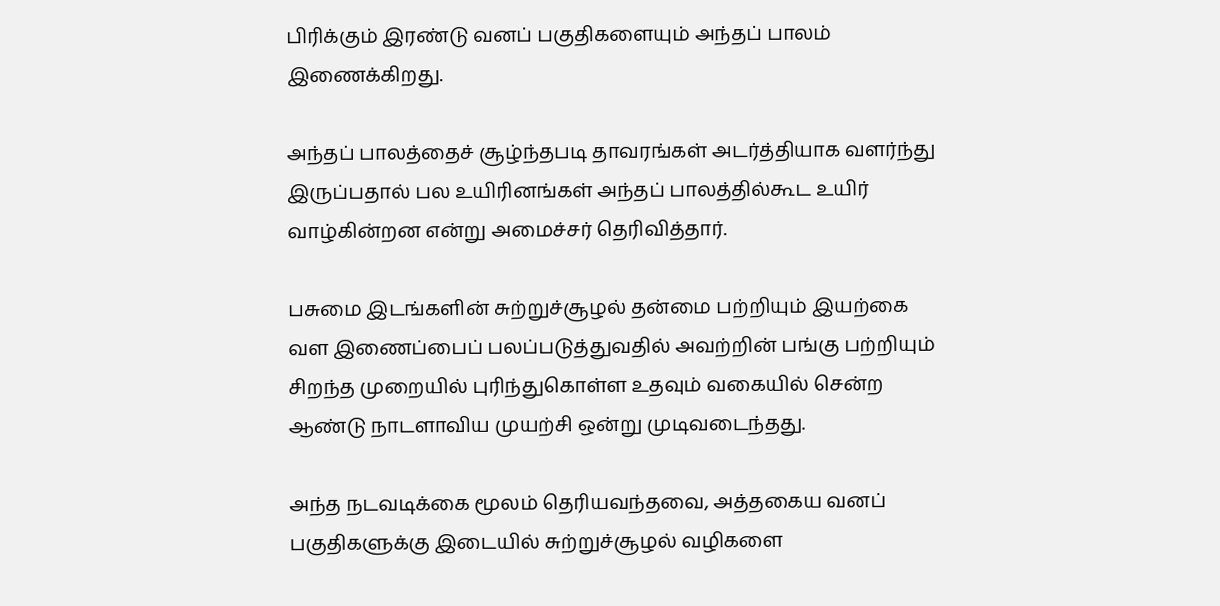பிரிக்கும் இரண்டு வனப் பகுதிகளையும் அந்தப் பாலம் இணைக்கிறது.

அந்தப் பாலத்தைச் சூழ்ந்தபடி தாவரங்கள் அடர்த்தியாக வளர்ந்து இருப்பதால் பல உயிரினங்கள் அந்தப் பாலத்தில்கூட உயிர் வாழ்கின்றன என்று அமைச்சர் தெரிவித்தார்.

பசுமை இடங்களின் சுற்றுச்சூழல் தன்மை பற்றியும் இயற்கை வள இணைப்பைப் பலப்படுத்துவதில் அவற்றின் பங்கு பற்றியும் சிறந்த முறையில் புரிந்துகொள்ள உதவும் வகையில் சென்ற ஆண்டு நாடளாவிய முயற்சி ஒன்று முடிவடைந்தது.

அந்த நடவடிக்கை மூலம் தெரியவந்தவை, அத்தகைய வனப் பகுதிகளுக்கு இடையில் சுற்றுச்சூழல் வழிகளை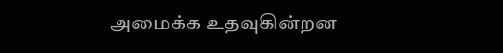அமைக்க உதவுகின்றன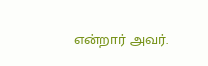என்றார் அவர்.